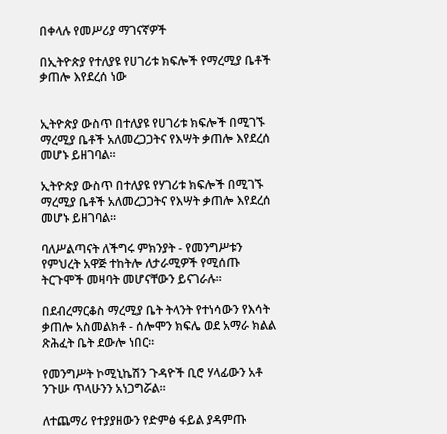በቀላሉ የመሥሪያ ማገናኛዎች

በኢትዮጵያ የተለያዩ የሀገሪቱ ክፍሎች የማረሚያ ቤቶች ቃጠሎ እየደረሰ ነው


ኢትዮጵያ ውስጥ በተለያዩ የሀገሪቱ ክፍሎች በሚገኙ ማረሚያ ቤቶች አለመረጋጋትና የእሣት ቃጠሎ እየደረሰ መሆኑ ይዘገባል።

ኢትዮጵያ ውስጥ በተለያዩ የሃገሪቱ ክፍሎች በሚገኙ ማረሚያ ቤቶች አለመረጋጋትና የእሣት ቃጠሎ እየደረሰ መሆኑ ይዘገባል።

ባለሥልጣናት ለችግሩ ምክንያት - የመንግሥቱን የምህረት አዋጅ ተከትሎ ለታራሚዎች የሚሰጡ ትርጉሞች መዛባት መሆናቸውን ይናገራሉ።

በደብረማርቆስ ማረሚያ ቤት ትላንት የተነሳውን የእሳት ቃጠሎ አስመልክቶ - ሰሎሞን ክፍሌ ወደ አማራ ክልል ጽሕፈት ቤት ደውሎ ነበር።

የመንግሥት ኮሚኒኬሽን ጉዳዮች ቢሮ ሃላፊውን አቶ ንጉሡ ጥላሁንን አነጋግሯል።

ለተጨማሪ የተያያዘውን የድምፅ ፋይል ያዳምጡ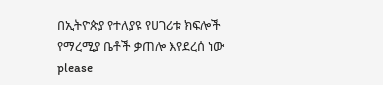በኢትዮጵያ የተለያዩ የሀገሪቱ ክፍሎች የማረሚያ ቤቶች ቃጠሎ እየደረሰ ነው
please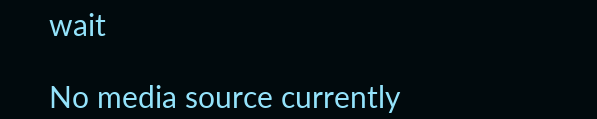wait

No media source currently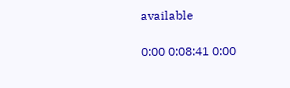available

0:00 0:08:41 0:00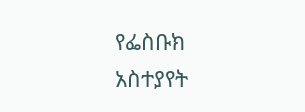የፌስቡክ አስተያየት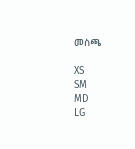መስጫ

XS
SM
MD
LG